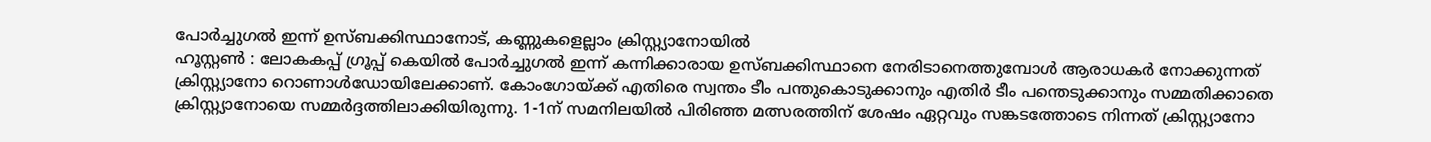പോർച്ചുഗൽ ഇന്ന് ഉസ്ബക്കിസ്ഥാനോട്, കണ്ണുകളെല്ലാം ക്രിസ്റ്റ്യാനോയിൽ
ഹൂസ്റ്റൺ : ലോകകപ്പ് ഗ്രൂപ്പ് കെയിൽ പോർച്ചുഗൽ ഇന്ന് കന്നിക്കാരായ ഉസ്ബക്കിസ്ഥാനെ നേരിടാനെത്തുമ്പോൾ ആരാധകർ നോക്കുന്നത് ക്രിസ്റ്റ്യാനോ റൊണാൾഡോയിലേക്കാണ്. കോംഗോയ്ക്ക് എതിരെ സ്വന്തം ടീം പന്തുകൊടുക്കാനും എതിർ ടീം പന്തെടുക്കാനും സമ്മതിക്കാതെ ക്രിസ്റ്റ്യാനോയെ സമ്മർദ്ദത്തിലാക്കിയിരുന്നു. 1-1ന് സമനിലയിൽ പിരിഞ്ഞ മത്സരത്തിന് ശേഷം ഏറ്റവും സങ്കടത്തോടെ നിന്നത് ക്രിസ്റ്റ്യാനോ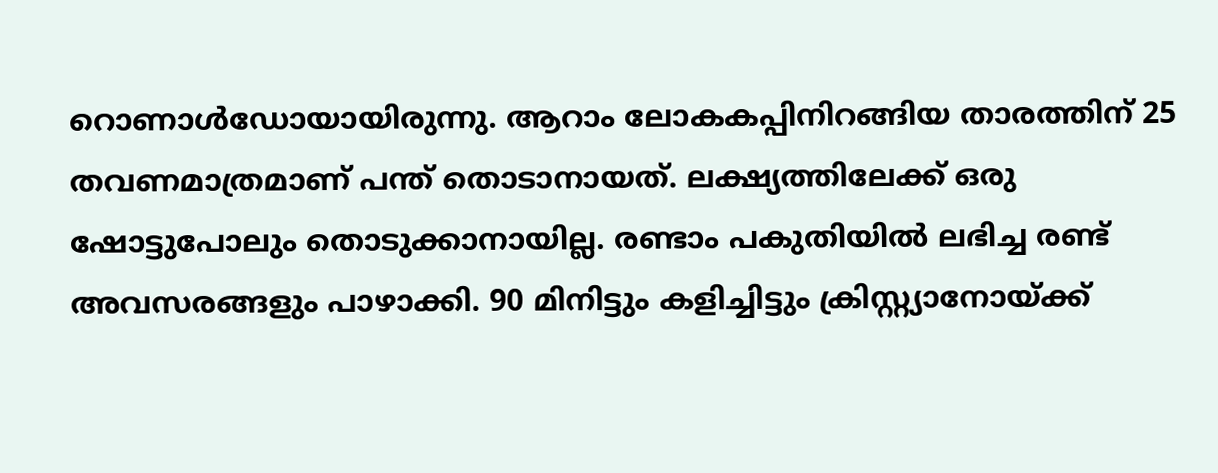റൊണാൾഡോയായിരുന്നു. ആറാം ലോകകപ്പിനിറങ്ങിയ താരത്തിന് 25 തവണമാത്രമാണ് പന്ത് തൊടാനായത്. ലക്ഷ്യത്തിലേക്ക് ഒരു ഷോട്ടുപോലും തൊടുക്കാനായില്ല. രണ്ടാം പകുതിയിൽ ലഭിച്ച രണ്ട് അവസരങ്ങളും പാഴാക്കി. 90 മിനിട്ടും കളിച്ചിട്ടും ക്രിസ്റ്റ്യാനോയ്ക്ക്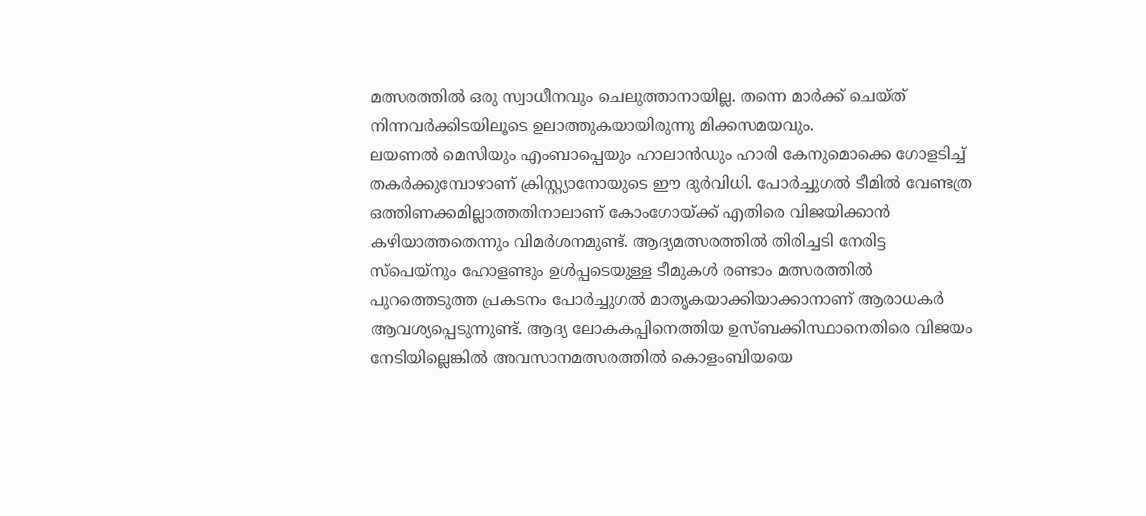മത്സരത്തിൽ ഒരു സ്വാധീനവും ചെലുത്താനായില്ല. തന്നെ മാർക്ക് ചെയ്ത് നിന്നവർക്കിടയിലൂടെ ഉലാത്തുകയായിരുന്നു മിക്കസമയവും.
ലയണൽ മെസിയും എംബാപ്പെയും ഹാലാൻഡും ഹാരി കേനുമൊക്കെ ഗോളടിച്ച് തകർക്കുമ്പോഴാണ് ക്രിസ്റ്റ്യാനോയുടെ ഈ ദുർവിധി. പോർച്ചുഗൽ ടീമിൽ വേണ്ടത്ര ഒത്തിണക്കമില്ലാത്തതിനാലാണ് കോംഗോയ്ക്ക് എതിരെ വിജയിക്കാൻ കഴിയാത്തതെന്നും വിമർശനമുണ്ട്. ആദ്യമത്സരത്തിൽ തിരിച്ചടി നേരിട്ട സ്പെയ്നും ഹോളണ്ടും ഉൾപ്പടെയുള്ള ടീമുകൾ രണ്ടാം മത്സരത്തിൽ പുറത്തെടുത്ത പ്രകടനം പോർച്ചുഗൽ മാതൃകയാക്കിയാക്കാനാണ് ആരാധകർ ആവശ്യപ്പെടുന്നുണ്ട്. ആദ്യ ലോകകപ്പിനെത്തിയ ഉസ്ബക്കിസ്ഥാനെതിരെ വിജയം നേടിയില്ലെങ്കിൽ അവസാനമത്സരത്തിൽ കൊളംബിയയെ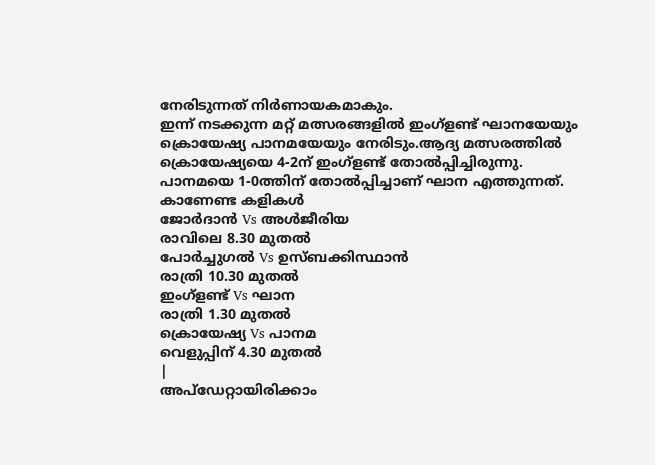നേരിടുന്നത് നിർണായകമാകും.
ഇന്ന് നടക്കുന്ന മറ്റ് മത്സരങ്ങളിൽ ഇംഗ്ളണ്ട് ഘാനയേയും ക്രൊയേഷ്യ പാനമയേയും നേരിടും.ആദ്യ മത്സരത്തിൽ ക്രൊയേഷ്യയെ 4-2ന് ഇംഗ്ളണ്ട് തോൽപ്പിച്ചിരുന്നു. പാനമയെ 1-0ത്തിന് തോൽപ്പിച്ചാണ് ഘാന എത്തുന്നത്.
കാണേണ്ട കളികൾ
ജോർദാൻ Vs അൾജീരിയ
രാവിലെ 8.30 മുതൽ
പോർച്ചുഗൽ Vs ഉസ്ബക്കിസ്ഥാൻ
രാത്രി 10.30 മുതൽ
ഇംഗ്ളണ്ട് Vs ഘാന
രാത്രി 1.30 മുതൽ
ക്രൊയേഷ്യ Vs പാനമ
വെളുപ്പിന് 4.30 മുതൽ
|
അപ്ഡേറ്റായിരിക്കാം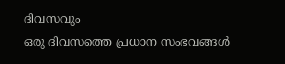ദിവസവും
ഒരു ദിവസത്തെ പ്രധാന സംഭവങ്ങൾ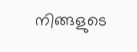നിങ്ങളുടെ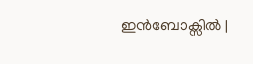ഇൻബോക്സിൽ |